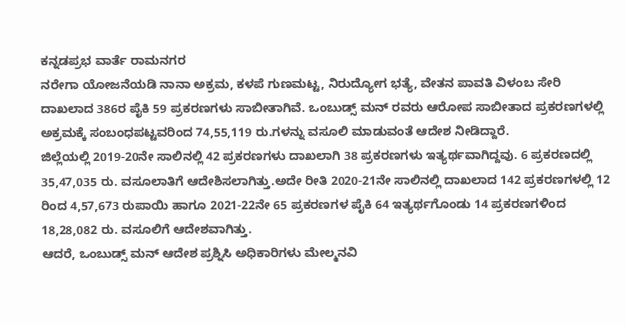ಕನ್ನಡಪ್ರಭ ವಾರ್ತೆ ರಾಮನಗರ
ನರೇಗಾ ಯೋಜನೆಯಡಿ ನಾನಾ ಅಕ್ರಮ, ಕಳಪೆ ಗುಣಮಟ್ಟ, ನಿರುದ್ಯೋಗ ಭತ್ಯೆ, ವೇತನ ಪಾವತಿ ವಿಳಂಬ ಸೇರಿ ದಾಖಲಾದ 386ರ ಪೈಕಿ 59 ಪ್ರಕರಣಗಳು ಸಾಬೀತಾಗಿವೆ. ಒಂಬುಡ್ಸ್ ಮನ್ ರವರು ಆರೋಪ ಸಾಬೀತಾದ ಪ್ರಕರಣಗಳಲ್ಲಿ ಅಕ್ರಮಕ್ಕೆ ಸಂಬಂಧಪಟ್ಟವರಿಂದ 74,55,119 ರು.ಗಳನ್ನು ವಸೂಲಿ ಮಾಡುವಂತೆ ಆದೇಶ ನೀಡಿದ್ದಾರೆ.
ಜಿಲ್ಲೆಯಲ್ಲಿ 2019-20ನೇ ಸಾಲಿನಲ್ಲಿ 42 ಪ್ರಕರಣಗಳು ದಾಖಲಾಗಿ 38 ಪ್ರಕರಣಗಳು ಇತ್ಯರ್ಥವಾಗಿದ್ದವು. 6 ಪ್ರಕರಣದಲ್ಲಿ 35,47,035 ರು. ವಸೂಲಾತಿಗೆ ಆದೇಶಿಸಲಾಗಿತ್ತು.ಅದೇ ರೀತಿ 2020-21ನೇ ಸಾಲಿನಲ್ಲಿ ದಾಖಲಾದ 142 ಪ್ರಕರಣಗಳಲ್ಲಿ 12 ರಿಂದ 4,57,673 ರುಪಾಯಿ ಹಾಗೂ 2021-22ನೇ 65 ಪ್ರಕರಣಗಳ ಪೈಕಿ 64 ಇತ್ಯರ್ಥಗೊಂಡು 14 ಪ್ರಕರಣಗಳಿಂದ 18,28,082 ರು. ವಸೂಲಿಗೆ ಆದೇಶವಾಗಿತ್ತು.
ಆದರೆ, ಒಂಬುಡ್ಸ್ ಮನ್ ಆದೇಶ ಪ್ರಶ್ನಿಸಿ ಅಧಿಕಾರಿಗಳು ಮೇಲ್ಮನವಿ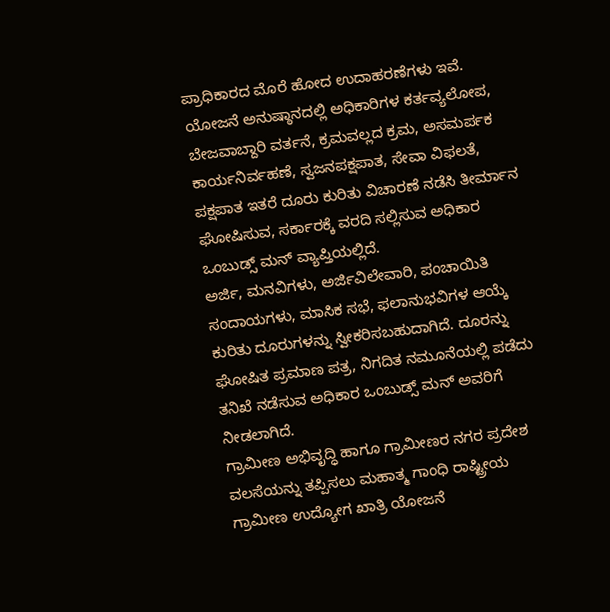ಪ್ರಾಧಿಕಾರದ ಮೊರೆ ಹೋದ ಉದಾಹರಣೆಗಳು ಇವೆ.
ಯೋಜನೆ ಅನುಷ್ಠಾನದಲ್ಲಿ ಅಧಿಕಾರಿಗಳ ಕರ್ತವ್ಯಲೋಪ, ಬೇಜವಾಬ್ದಾರಿ ವರ್ತನೆ, ಕ್ರಮವಲ್ಲದ ಕ್ರಮ, ಅಸಮರ್ಪಕ ಕಾರ್ಯನಿರ್ವಹಣೆ, ಸ್ವಜನಪಕ್ಷಪಾತ, ಸೇವಾ ವಿಫಲತೆ, ಪಕ್ಷಪಾತ ಇತರೆ ದೂರು ಕುರಿತು ವಿಚಾರಣೆ ನಡೆಸಿ ತೀರ್ಮಾನ ಘೋಷಿಸುವ, ಸರ್ಕಾರಕ್ಕೆ ವರದಿ ಸಲ್ಲಿಸುವ ಅಧಿಕಾರ ಒಂಬುಡ್ಸ್ ಮನ್ ವ್ಯಾಪ್ತಿಯಲ್ಲಿದೆ.
ಅರ್ಜಿ, ಮನವಿಗಳು, ಅರ್ಜಿವಿಲೇವಾರಿ, ಪಂಚಾಯಿತಿ ಸಂದಾಯಗಳು, ಮಾಸಿಕ ಸಭೆ, ಫಲಾನುಭವಿಗಳ ಆಯ್ಕೆ ಕುರಿತು ದೂರುಗಳನ್ನು ಸ್ವೀಕರಿಸಬಹುದಾಗಿದೆ. ದೂರನ್ನು ಘೋಷಿತ ಪ್ರಮಾಣ ಪತ್ರ, ನಿಗದಿತ ನಮೂನೆಯಲ್ಲಿ ಪಡೆದು ತನಿಖೆ ನಡೆಸುವ ಅಧಿಕಾರ ಒಂಬುಡ್ಸ್ ಮನ್ ಅವರಿಗೆ ನೀಡಲಾಗಿದೆ.
ಗ್ರಾಮೀಣ ಅಭಿವೃದ್ಧಿ ಹಾಗೂ ಗ್ರಾಮೀಣರ ನಗರ ಪ್ರದೇಶ ವಲಸೆಯನ್ನು ತಪ್ಪಿಸಲು ಮಹಾತ್ಮ ಗಾಂಧಿ ರಾಷ್ಟ್ರೀಯ ಗ್ರಾಮೀಣ ಉದ್ಯೋಗ ಖಾತ್ರಿ ಯೋಜನೆ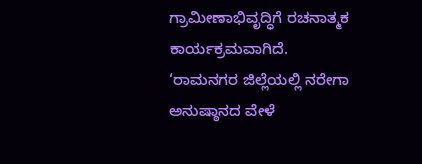ಗ್ರಾಮೀಣಾಭಿವೃದ್ಧಿಗೆ ರಚನಾತ್ಮಕ ಕಾರ್ಯಕ್ರಮವಾಗಿದೆ.
‘ರಾಮನಗರ ಜಿಲ್ಲೆಯಲ್ಲಿ ನರೇಗಾ ಅನುಷ್ಠಾನದ ವೇಳೆ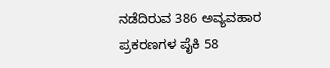ನಡೆದಿರುವ 386 ಅವ್ಯವಹಾರ ಪ್ರಕರಣಗಳ ಪೈಕಿ 58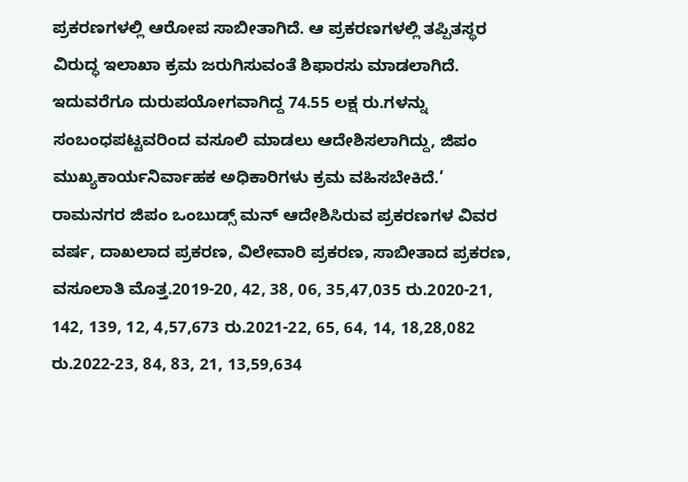ಪ್ರಕರಣಗಳಲ್ಲಿ ಆರೋಪ ಸಾಬೀತಾಗಿದೆ. ಆ ಪ್ರಕರಣಗಳಲ್ಲಿ ತಪ್ಪಿತಸ್ಥರ ವಿರುದ್ಧ ಇಲಾಖಾ ಕ್ರಮ ಜರುಗಿಸುವಂತೆ ಶಿಫಾರಸು ಮಾಡಲಾಗಿದೆ. ಇದುವರೆಗೂ ದುರುಪಯೋಗವಾಗಿದ್ದ 74.55 ಲಕ್ಷ ರು.ಗಳನ್ನು ಸಂಬಂಧಪಟ್ಟವರಿಂದ ವಸೂಲಿ ಮಾಡಲು ಆದೇಶಿಸಲಾಗಿದ್ದು, ಜಿಪಂ ಮುಖ್ಯಕಾರ್ಯನಿರ್ವಾಹಕ ಅಧಿಕಾರಿಗಳು ಕ್ರಮ ವಹಿಸಬೇಕಿದೆ.’
ರಾಮನಗರ ಜಿಪಂ ಒಂಬುಡ್ಸ್ ಮನ್ ಆದೇಶಿಸಿರುವ ಪ್ರಕರಣಗಳ ವಿವರ
ವರ್ಷ, ದಾಖಲಾದ ಪ್ರಕರಣ, ವಿಲೇವಾರಿ ಪ್ರಕರಣ, ಸಾಬೀತಾದ ಪ್ರಕರಣ, ವಸೂಲಾತಿ ಮೊತ್ತ.2019-20, 42, 38, 06, 35,47,035 ರು.2020-21, 142, 139, 12, 4,57,673 ರು.2021-22, 65, 64, 14, 18,28,082 ರು.2022-23, 84, 83, 21, 13,59,634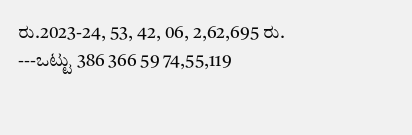ರು.2023-24, 53, 42, 06, 2,62,695 ರು.
---ಒಟ್ಟು 386 366 59 74,55,119